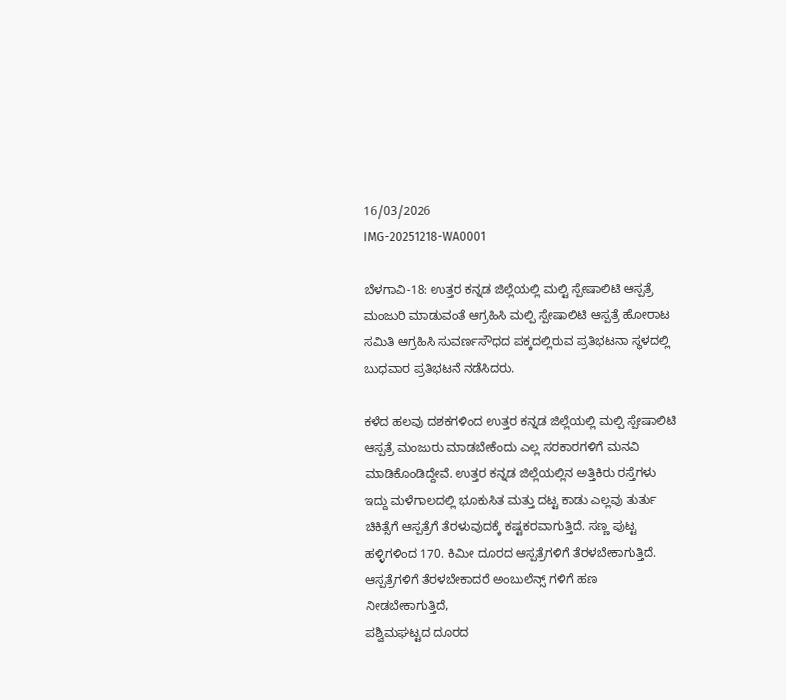16/03/2026
IMG-20251218-WA0001

ಬೆಳಗಾವಿ-18: ಉತ್ತರ ಕನ್ನಡ ಜಿಲ್ಲೆಯಲ್ಲಿ ಮಲ್ಟಿ ಸ್ಪೇಷಾಲಿಟಿ ಆಸ್ಪತ್ರೆ ಮಂಜುರಿ ಮಾಡುವಂತೆ ಆಗ್ರಹಿಸಿ ಮಲ್ಪಿ ಸ್ಪೇಷಾಲಿಟಿ ಆಸ್ಪತ್ರೆ ಹೋರಾಟ ಸಮಿತಿ ಆಗ್ರಹಿಸಿ ಸುವರ್ಣಸೌಧದ ಪಕ್ಕದಲ್ಲಿರುವ ಪ್ರತಿಭಟನಾ ಸ್ಥಳದಲ್ಲಿ ಬುಧವಾರ ಪ್ರತಿಭಟನೆ ನಡೆಸಿದರು.

ಕಳೆದ ಹಲವು ದಶಕಗಳಿಂದ ಉತ್ತರ ಕನ್ನಡ ಜಿಲ್ಲೆಯಲ್ಲಿ ಮಲ್ಪಿ ಸ್ಪೇಷಾಲಿಟಿ ಆಸ್ಪತ್ರೆ ಮಂಜುರು ಮಾಡಬೇಕೆಂದು ಎಲ್ಲ ಸರಕಾರಗಳಿಗೆ ಮನವಿ ಮಾಡಿಕೊಂಡಿದ್ದೇವೆ. ಉತ್ತರ ಕನ್ನಡ ಜಿಲ್ಲೆಯಲ್ಲಿನ ಅತ್ತಿ‌ಕಿರು‌ ರಸ್ತೆಗಳು ಇದ್ದು ಮಳೆಗಾಲದಲ್ಲಿ ಭೂಕುಸಿತ ಮತ್ತು ದಟ್ಟ ಕಾಡು ಎಲ್ಲವು ತುರ್ತು ಚಿಕಿತ್ಸೆಗೆ ಆಸ್ಪತ್ರೆಗೆ ತೆರಳುವುದಕ್ಕೆ ಕಷ್ಟಕರವಾಗುತ್ತಿದೆ. ಸಣ್ಣ ಪುಟ್ಟ ಹಳ್ಳಿಗಳಿಂದ 170. ಕಿಮೀ ದೂರದ ಆಸ್ಪತ್ರೆಗಳಿಗೆ ತೆರಳಬೇಕಾಗುತ್ತಿದೆ. ಆಸ್ಪತ್ರೆಗಳಿಗೆ ತೆರಳಬೇಕಾದರೆ ಅಂಬುಲೆನ್ಸ್ ಗಳಿಗೆ ಹಣ ನೀಡಬೇಕಾಗುತ್ತಿದೆ,
ಪಶ್ವಿಮಘಟ್ಟದ ದೂರದ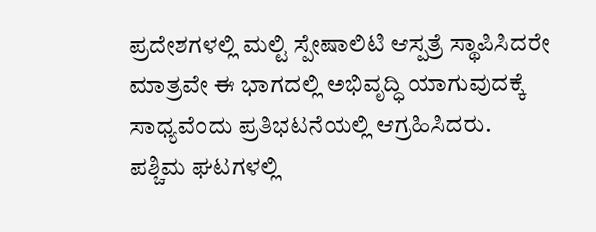ಪ್ರದೇಶಗಳಲ್ಲಿ ಮಲ್ಟಿ ಸ್ಪೇಷಾಲಿಟಿ ಆಸ್ಪತ್ರೆ ಸ್ಥಾಪಿಸಿದರೇ ಮಾತ್ರವೇ ಈ ಭಾಗದಲ್ಲಿ ಅಭಿವೃದ್ಧಿ ಯಾಗುವುದಕ್ಕೆ ಸಾಧ್ಯವೆಂದು ಪ್ರತಿಭಟನೆಯಲ್ಲಿ ಆಗ್ರಹಿಸಿದರು.
ಪಶ್ಚಿಮ ಘಟಗಳಲ್ಲಿ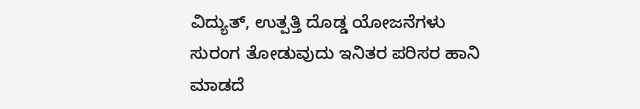ವಿದ್ಯುತ್, ಉತ್ಪತ್ತಿ ದೊಡ್ಡ ಯೋಜನೆಗಳು ಸುರಂಗ ತೋಡುವುದು ಇನಿತರ ಪರಿಸರ ಹಾನಿ ಮಾಡದೆ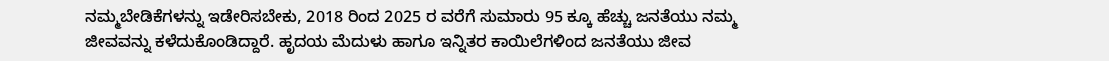ನಮ್ಮ‌ಬೇಡಿಕೆಗಳನ್ನು ಇಡೇರಿಸಬೇಕು, 2018 ರಿಂದ 2025 ರ ವರೆಗೆ ಸುಮಾರು 95 ಕ್ಕೂ ಹೆಚ್ಚು ಜನತೆಯು ನಮ್ಮ ಜೀವವನ್ನು ಕಳೆದುಕೊಂಡಿದ್ದಾರೆ. ಹೃದಯ ಮೆದುಳು ಹಾಗೂ ಇನ್ನಿತರ ಕಾಯಿಲೆಗಳಿಂದ ಜನತೆಯು ಜೀವ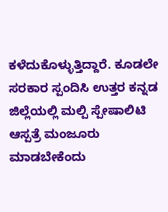ಕಳೆದುಕೊಳ್ಳುತ್ತಿದ್ದಾರೆ. ಕೂಡಲೇ ಸರಕಾರ ಸ್ಪಂದಿಸಿ ಉತ್ತರ ಕನ್ನಡ ಜಿಲ್ಲೆಯಲ್ಲಿ ಮಲ್ಪಿ ಸ್ಪೇಷಾಲಿಟಿ ಆಸ್ಪತ್ರೆ ಮಂಜೂರು ಮಾಡಬೇಕೆಂದು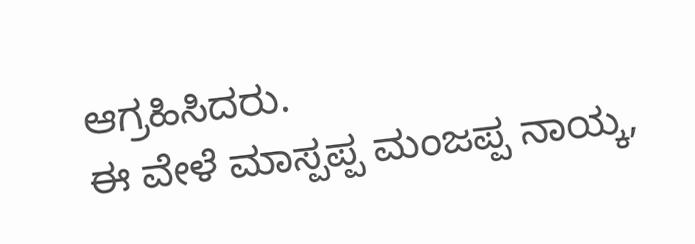ಆಗ್ರಹಿಸಿದರು.
ಈ ವೇಳೆ ಮಾಸ್ಪಪ್ಪ ಮಂಜಪ್ಪ ನಾಯ್ಕ,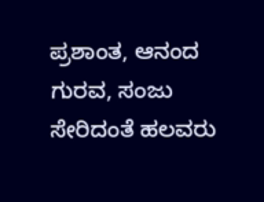ಪ್ರಶಾಂತ, ಆನಂದ ಗುರವ, ಸಂಜು ಸೇರಿದಂತೆ ಹಲವರು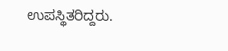ಉಪಸ್ಥಿತರಿದ್ದರು.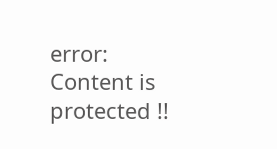error: Content is protected !!